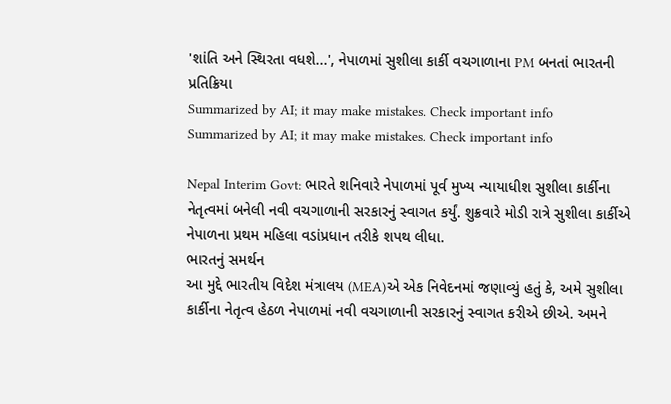'શાંતિ અને સ્થિરતા વધશે...', નેપાળમાં સુશીલા કાર્કી વચગાળાના PM બનતાં ભારતની પ્રતિક્રિયા
Summarized by AI; it may make mistakes. Check important info
Summarized by AI; it may make mistakes. Check important info

Nepal Interim Govt: ભારતે શનિવારે નેપાળમાં પૂર્વ મુખ્ય ન્યાયાધીશ સુશીલા કાર્કીના નેતૃત્વમાં બનેલી નવી વચગાળાની સરકારનું સ્વાગત કર્યું. શુક્રવારે મોડી રાત્રે સુશીલા કાર્કીએ નેપાળના પ્રથમ મહિલા વડાંપ્રધાન તરીકે શપથ લીધા.
ભારતનું સમર્થન
આ મુદ્દે ભારતીય વિદેશ મંત્રાલય (MEA)એ એક નિવેદનમાં જણાવ્યું હતું કે, અમે સુશીલા કાર્કીના નેતૃત્વ હેઠળ નેપાળમાં નવી વચગાળાની સરકારનું સ્વાગત કરીએ છીએ. અમને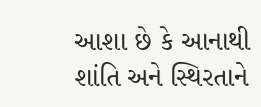આશા છે કે આનાથી શાંતિ અને સ્થિરતાને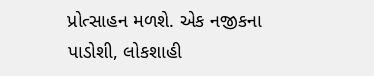પ્રોત્સાહન મળશે. એક નજીકના પાડોશી, લોકશાહી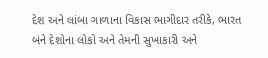દેશ અને લાંબા ગાળાના વિકાસ ભાગીદાર તરીકે, ભારત બંને દેશોના લોકો અને તેમની સુખાકારી અને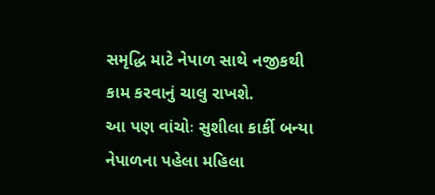સમૃદ્ધિ માટે નેપાળ સાથે નજીકથી કામ કરવાનું ચાલુ રાખશે.
આ પણ વાંચોઃ સુશીલા કાર્કી બન્યા નેપાળના પહેલા મહિલા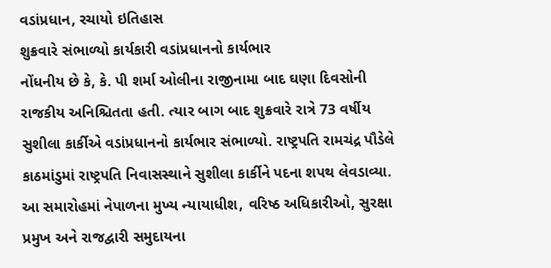વડાંપ્રધાન, રચાયો ઇતિહાસ
શુક્રવારે સંભાળ્યો કાર્યકારી વડાંપ્રધાનનો કાર્યભાર
નોંધનીય છે કે, કે. પી શર્મા ઓલીના રાજીનામા બાદ ઘણા દિવસોની રાજકીય અનિશ્ચિતતા હતી. ત્યાર બાગ બાદ શુક્રવારે રાત્રે 73 વર્ષીય સુશીલા કાર્કીએ વડાંપ્રધાનનો કાર્યભાર સંભાળ્યો. રાષ્ટ્રપતિ રામચંદ્ર પૌડેલે કાઠમાંડુમાં રાષ્ટ્રપતિ નિવાસસ્થાને સુશીલા કાર્કીને પદના શપથ લેવડાવ્યા. આ સમારોહમાં નેપાળના મુખ્ય ન્યાયાધીશ, વરિષ્ઠ અધિકારીઓ, સુરક્ષા પ્રમુખ અને રાજદ્વારી સમુદાયના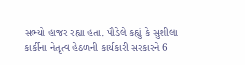સભ્યો હાજર રહ્યા હતા. પૌડેલે કહ્યું કે સુશીલા કાર્કીના નેતૃત્વ હેઠળની કાર્યકારી સરકારને 6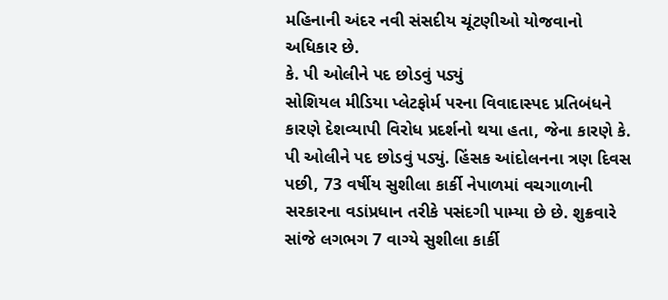મહિનાની અંદર નવી સંસદીય ચૂંટણીઓ યોજવાનો અધિકાર છે.
કે. પી ઓલીને પદ છોડવું પડ્યું
સોશિયલ મીડિયા પ્લેટફોર્મ પરના વિવાદાસ્પદ પ્રતિબંધને કારણે દેશવ્યાપી વિરોધ પ્રદર્શનો થયા હતા, જેના કારણે કે. પી ઓલીને પદ છોડવું પડ્યું. હિંસક આંદોલનના ત્રણ દિવસ પછી, 73 વર્ષીય સુશીલા કાર્કી નેપાળમાં વચગાળાની સરકારના વડાંપ્રધાન તરીકે પસંદગી પામ્યા છે છે. શુક્રવારે સાંજે લગભગ 7 વાગ્યે સુશીલા કાર્કી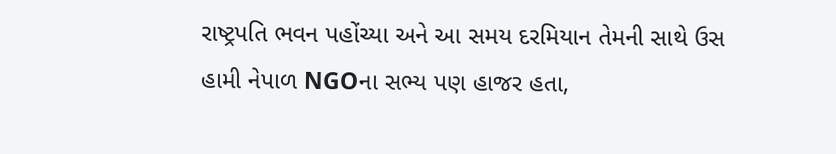રાષ્ટ્રપતિ ભવન પહોંચ્યા અને આ સમય દરમિયાન તેમની સાથે ઉસ હામી નેપાળ NGOના સભ્ય પણ હાજર હતા,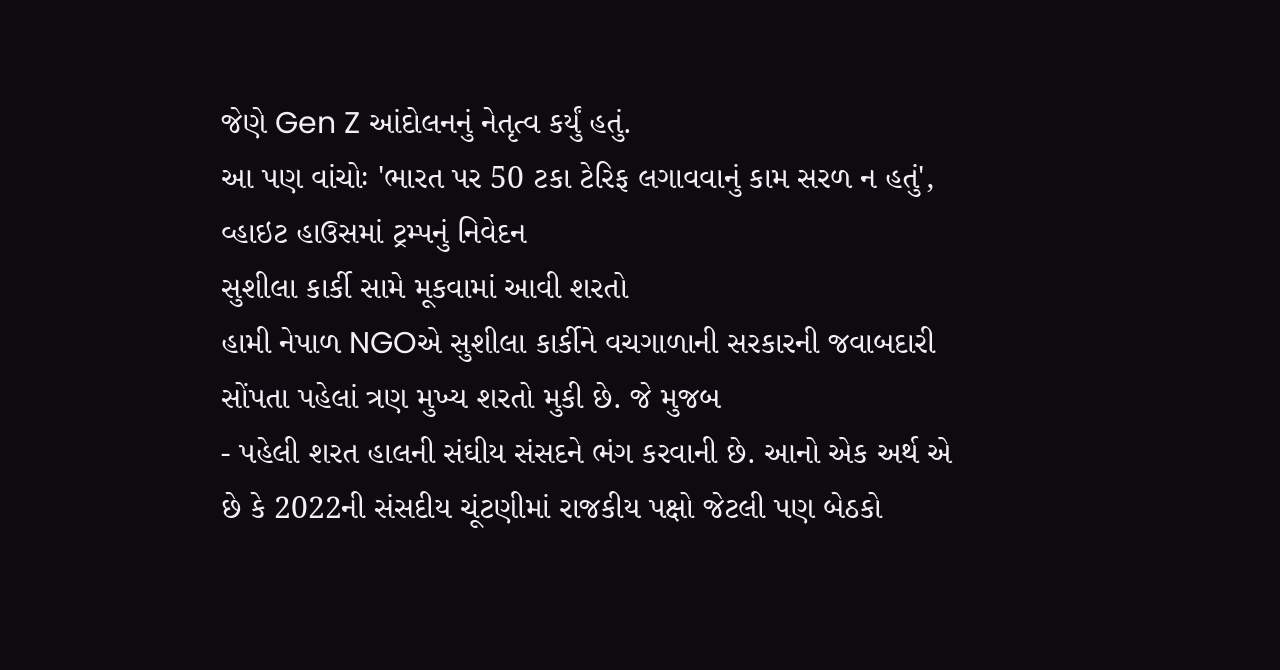જેણે Gen Z આંદોલનનું નેતૃત્વ કર્યું હતું.
આ પણ વાંચોઃ 'ભારત પર 50 ટકા ટેરિફ લગાવવાનું કામ સરળ ન હતું', વ્હાઇટ હાઉસમાં ટ્રમ્પનું નિવેદન
સુશીલા કાર્કી સામે મૂકવામાં આવી શરતો
હામી નેપાળ NGOએ સુશીલા કાર્કીને વચગાળાની સરકારની જવાબદારી સોંપતા પહેલાં ત્રણ મુખ્ય શરતો મુકી છે. જે મુજબ
- પહેલી શરત હાલની સંઘીય સંસદને ભંગ કરવાની છે. આનો એક અર્થ એ છે કે 2022ની સંસદીય ચૂંટણીમાં રાજકીય પક્ષો જેટલી પણ બેઠકો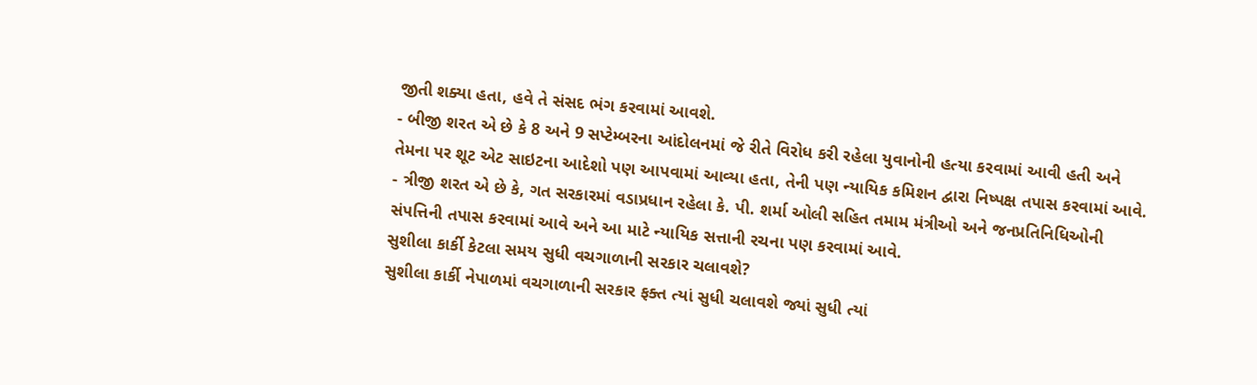જીતી શક્યા હતા, હવે તે સંસદ ભંગ કરવામાં આવશે.
- બીજી શરત એ છે કે 8 અને 9 સપ્ટેમ્બરના આંદોલનમાં જે રીતે વિરોધ કરી રહેલા યુવાનોની હત્યા કરવામાં આવી હતી અને તેમના પર શૂટ એટ સાઇટના આદેશો પણ આપવામાં આવ્યા હતા, તેની પણ ન્યાયિક કમિશન દ્વારા નિષ્પક્ષ તપાસ કરવામાં આવે.
- ત્રીજી શરત એ છે કે, ગત સરકારમાં વડાપ્રધાન રહેલા કે. પી. શર્મા ઓલી સહિત તમામ મંત્રીઓ અને જનપ્રતિનિધિઓની સંપત્તિની તપાસ કરવામાં આવે અને આ માટે ન્યાયિક સત્તાની રચના પણ કરવામાં આવે.
સુશીલા કાર્કી કેટલા સમય સુધી વચગાળાની સરકાર ચલાવશે?
સુશીલા કાર્કી નેપાળમાં વચગાળાની સરકાર ફક્ત ત્યાં સુધી ચલાવશે જ્યાં સુધી ત્યાં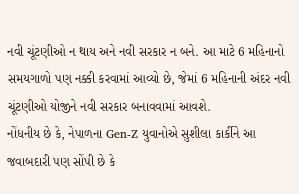નવી ચૂંટણીઓ ન થાય અને નવી સરકાર ન બને. આ માટે 6 મહિનાનો સમયગાળો પણ નક્કી કરવામાં આવ્યો છે, જેમાં 6 મહિનાની અંદર નવી ચૂંટણીઓ યોજીને નવી સરકાર બનાવવામાં આવશે.
નોંધનીય છે કે, નેપાળના Gen-Z યુવાનોએ સુશીલા કાર્કીને આ જવાબદારી પણ સોંપી છે કે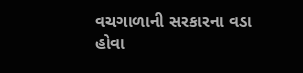વચગાળાની સરકારના વડા હોવા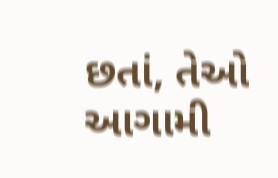છતાં, તેઓ આગામી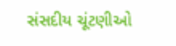સંસદીય ચૂંટણીઓ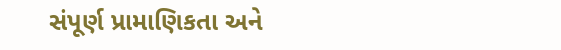સંપૂર્ણ પ્રામાણિકતા અને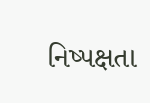નિષ્પક્ષતા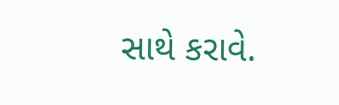સાથે કરાવે.